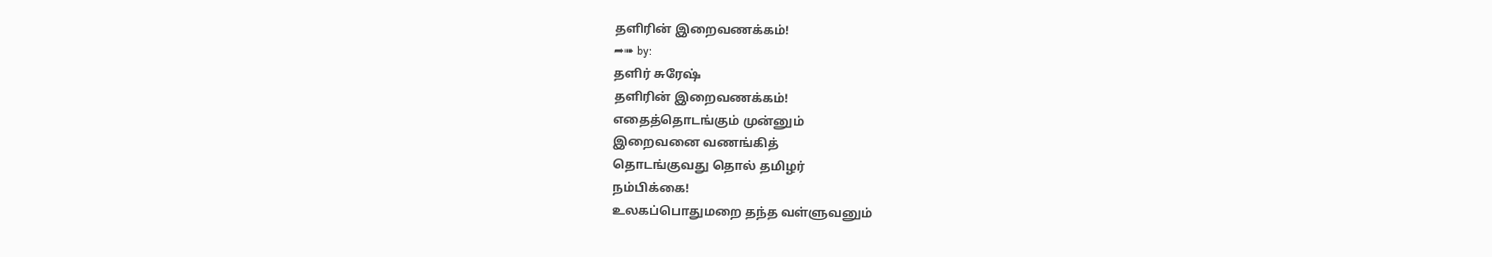தளிரின் இறைவணக்கம்!
➦➠ by:
தளிர் சுரேஷ்
தளிரின் இறைவணக்கம்!
எதைத்தொடங்கும் முன்னும்
இறைவனை வணங்கித்
தொடங்குவது தொல் தமிழர்
நம்பிக்கை!
உலகப்பொதுமறை தந்த வள்ளுவனும்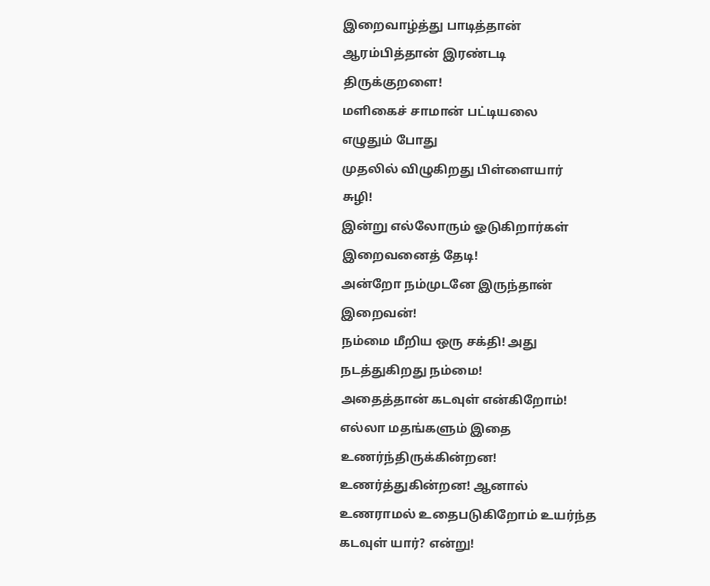இறைவாழ்த்து பாடித்தான்
ஆரம்பித்தான் இரண்டடி
திருக்குறளை!
மளிகைச் சாமான் பட்டியலை
எழுதும் போது
முதலில் விழுகிறது பிள்ளையார்
சுழி!
இன்று எல்லோரும் ஓடுகிறார்கள்
இறைவனைத் தேடி!
அன்றோ நம்முடனே இருந்தான்
இறைவன்!
நம்மை மீறிய ஒரு சக்தி! அது
நடத்துகிறது நம்மை!
அதைத்தான் கடவுள் என்கிறோம்!
எல்லா மதங்களும் இதை
உணர்ந்திருக்கின்றன!
உணர்த்துகின்றன! ஆனால்
உணராமல் உதைபடுகிறோம் உயர்ந்த
கடவுள் யார்? என்று!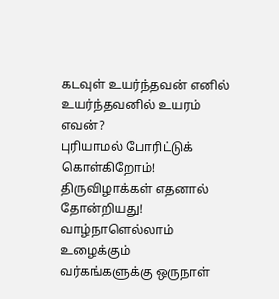கடவுள் உயர்ந்தவன் எனில்
உயர்ந்தவனில் உயரம் எவன்?
புரியாமல் போரிட்டுக்
கொள்கிறோம்!
திருவிழாக்கள் எதனால் தோன்றியது! வாழ்நாளெல்லாம்
உழைக்கும்
வர்கங்களுக்கு ஒருநாள்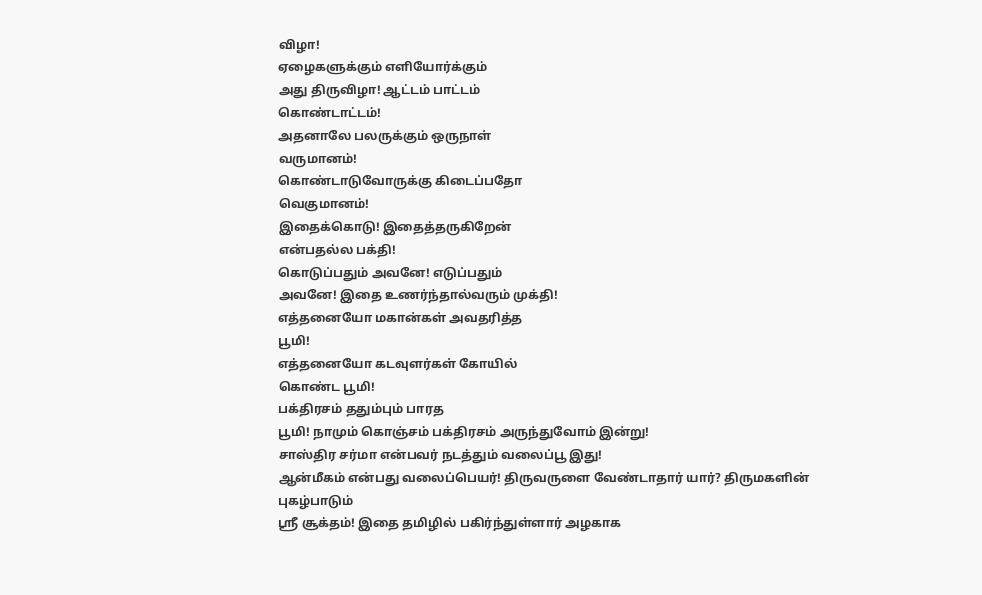விழா!
ஏழைகளுக்கும் எளியோர்க்கும்
அது திருவிழா! ஆட்டம் பாட்டம்
கொண்டாட்டம்!
அதனாலே பலருக்கும் ஒருநாள்
வருமானம்!
கொண்டாடுவோருக்கு கிடைப்பதோ
வெகுமானம்!
இதைக்கொடு! இதைத்தருகிறேன்
என்பதல்ல பக்தி!
கொடுப்பதும் அவனே! எடுப்பதும்
அவனே! இதை உணர்ந்தால்வரும் முக்தி!
எத்தனையோ மகான்கள் அவதரித்த
பூமி!
எத்தனையோ கடவுளர்கள் கோயில்
கொண்ட பூமி!
பக்திரசம் ததும்பும் பாரத
பூமி! நாமும் கொஞ்சம் பக்திரசம் அருந்துவோம் இன்று!
சாஸ்திர சர்மா என்பவர் நடத்தும் வலைப்பூ இது!
ஆன்மீகம் என்பது வலைப்பெயர்! திருவருளை வேண்டாதார் யார்? திருமகளின் புகழ்பாடும்
ஸ்ரீ சூக்தம்! இதை தமிழில் பகிர்ந்துள்ளார் அழகாக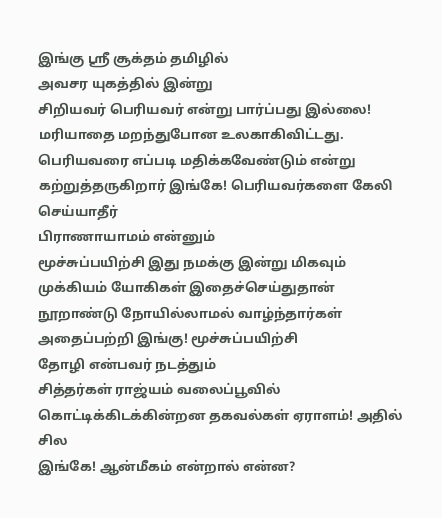இங்கு ஸ்ரீ சூக்தம் தமிழில்
அவசர யுகத்தில் இன்று
சிறியவர் பெரியவர் என்று பார்ப்பது இல்லை! மரியாதை மறந்துபோன உலகாகிவிட்டது.
பெரியவரை எப்படி மதிக்கவேண்டும் என்று கற்றுத்தருகிறார் இங்கே! பெரியவர்களை கேலி செய்யாதீர்
பிராணாயாமம் என்னும்
மூச்சுப்பயிற்சி இது நமக்கு இன்று மிகவும் முக்கியம் யோகிகள் இதைச்செய்துதான்
நூறாண்டு நோயில்லாமல் வாழ்ந்தார்கள் அதைப்பற்றி இங்கு! மூச்சுப்பயிற்சி
தோழி என்பவர் நடத்தும்
சித்தர்கள் ராஜ்யம் வலைப்பூவில் கொட்டிக்கிடக்கின்றன தகவல்கள் ஏராளம்! அதில் சில
இங்கே! ஆன்மீகம் என்றால் என்ன?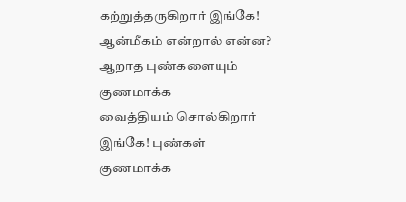கற்றுத்தருகிறார் இங்கே! ஆன்மீகம் என்றால் என்ன?
ஆறாத புண்களையும் குணமாக்க
வைத்தியம் சொல்கிறார் இங்கே! புண்கள் குணமாக்க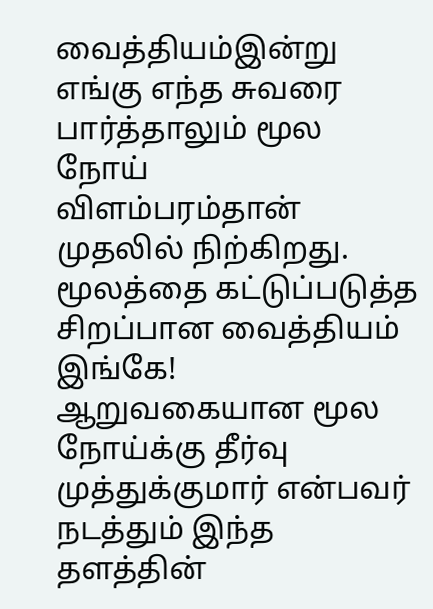வைத்தியம்இன்று எங்கு எந்த சுவரை பார்த்தாலும் மூல நோய்
விளம்பரம்தான் முதலில் நிற்கிறது. மூலத்தை கட்டுப்படுத்த சிறப்பான வைத்தியம்
இங்கே! ஆறுவகையான மூல நோய்க்கு தீர்வு
முத்துக்குமார் என்பவர்
நடத்தும் இந்த தளத்தின்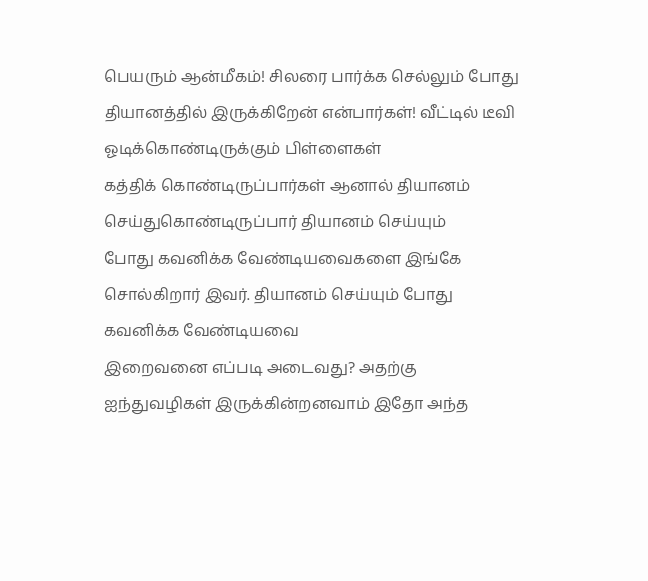பெயரும் ஆன்மீகம்! சிலரை பார்க்க செல்லும் போது
தியானத்தில் இருக்கிறேன் என்பார்கள்! வீட்டில் டீவி ஓடிக்கொண்டிருக்கும் பிள்ளைகள்
கத்திக் கொண்டிருப்பார்கள் ஆனால் தியானம் செய்துகொண்டிருப்பார் தியானம் செய்யும்
போது கவனிக்க வேண்டியவைகளை இங்கே சொல்கிறார் இவர். தியானம் செய்யும் போது கவனிக்க வேண்டியவை
இறைவனை எப்படி அடைவது? அதற்கு
ஐந்துவழிகள் இருக்கின்றனவாம் இதோ அந்த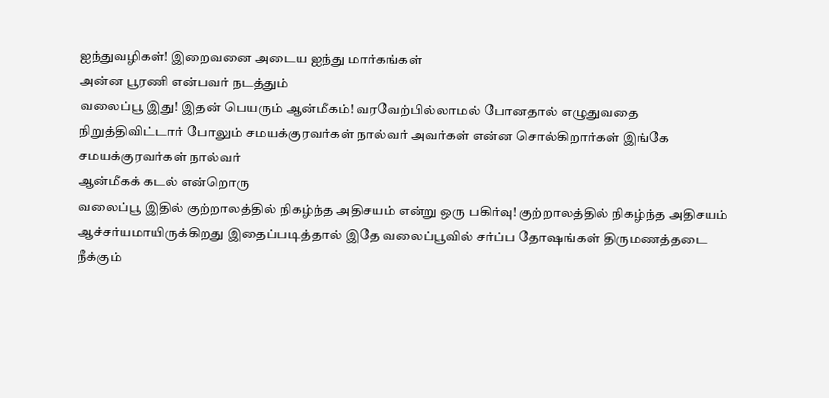ஐந்துவழிகள்! இறைவனை அடைய ஐந்து மார்கங்கள்
அன்ன பூரணி என்பவர் நடத்தும்
வலைப்பூ இது! இதன் பெயரும் ஆன்மீகம்! வரவேற்பில்லாமல் போனதால் எழுதுவதை
நிறுத்திவிட்டார் போலும் சமயக்குரவர்கள் நால்வர் அவர்கள் என்ன சொல்கிறார்கள் இங்கே சமயக்குரவர்கள் நால்வர்
ஆன்மீகக் கடல் என்றொரு
வலைப்பூ இதில் குற்றாலத்தில் நிகழ்ந்த அதிசயம் என்று ஒரு பகிர்வு! குற்றாலத்தில் நிகழ்ந்த அதிசயம்
ஆச்சர்யமாயிருக்கிறது இதைப்படித்தால் இதே வலைப்பூவில் சர்ப்ப தோஷங்கள் திருமணத்தடை
நீக்கும்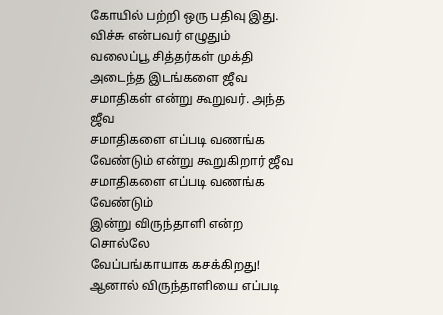கோயில் பற்றி ஒரு பதிவு இது.
விச்சு என்பவர் எழுதும்
வலைப்பூ சித்தர்கள் முக்தி அடைந்த இடங்களை ஜீவ சமாதிகள் என்று கூறுவர். அந்த ஜீவ
சமாதிகளை எப்படி வணங்க வேண்டும் என்று கூறுகிறார் ஜீவ சமாதிகளை எப்படி வணங்க வேண்டும்
இன்று விருந்தாளி என்ற சொல்லே
வேப்பங்காயாக கசக்கிறது! ஆனால் விருந்தாளியை எப்படி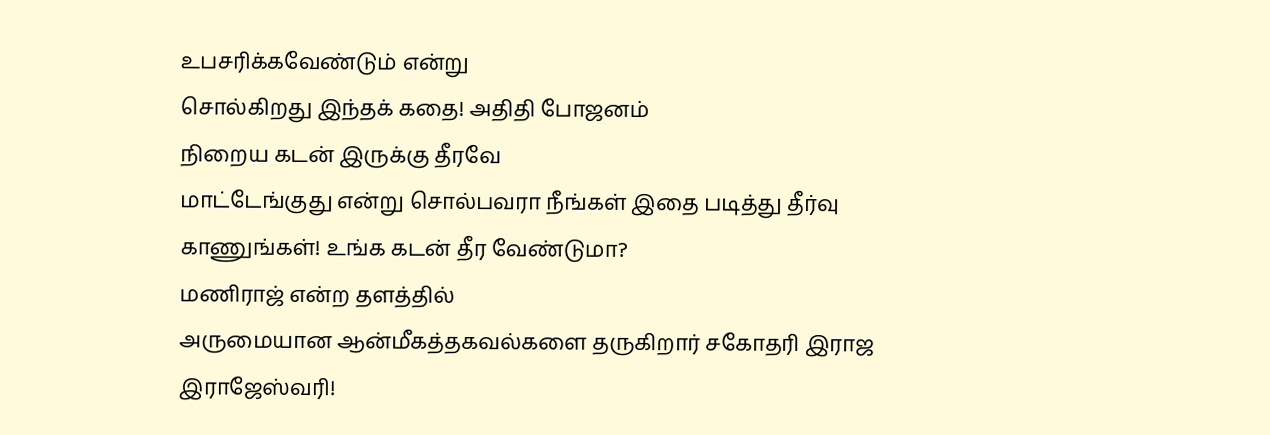உபசரிக்கவேண்டும் என்று
சொல்கிறது இந்தக் கதை! அதிதி போஜனம்
நிறைய கடன் இருக்கு தீரவே
மாட்டேங்குது என்று சொல்பவரா நீங்கள் இதை படித்து தீர்வு காணுங்கள்! உங்க கடன் தீர வேண்டுமா?
மணிராஜ் என்ற தளத்தில்
அருமையான ஆன்மீகத்தகவல்களை தருகிறார் சகோதரி இராஜ இராஜேஸ்வரி!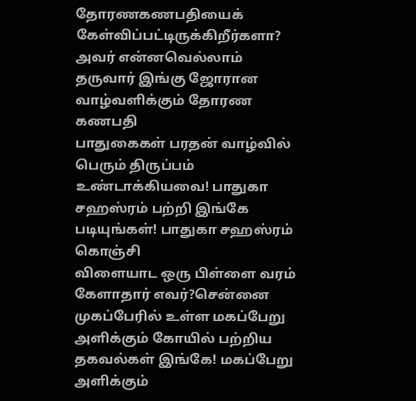தோரணகணபதியைக் கேள்விப்பட்டிருக்கிறீர்களா?
அவர் என்னவெல்லாம் தருவார் இங்கு ஜோரான வாழ்வளிக்கும் தோரண கணபதி
பாதுகைகள் பரதன் வாழ்வில்
பெரும் திருப்பம் உண்டாக்கியவை! பாதுகா சஹஸ்ரம் பற்றி இங்கே படியுங்கள்! பாதுகா சஹஸ்ரம் கொஞ்சி
விளையாட ஒரு பிள்ளை வரம் கேளாதார் எவர்?சென்னை முகப்பேரில் உள்ள மகப்பேறு
அளிக்கும் கோயில் பற்றிய தகவல்கள் இங்கே! மகப்பேறு அளிக்கும்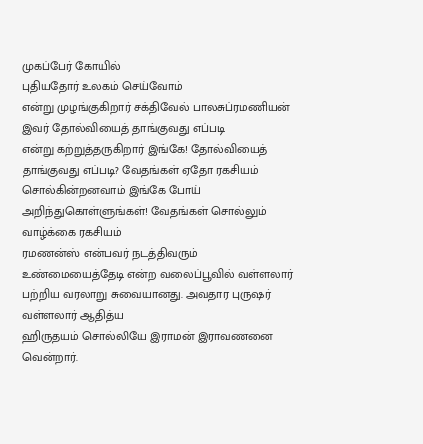முகப்பேர் கோயில்
புதியதோர் உலகம் செய்வோம்
என்று முழங்குகிறார் சக்திவேல் பாலசுப்ரமணியன் இவர் தோல்வியைத் தாங்குவது எப்படி
என்று கற்றுத்தருகிறார் இங்கே! தோல்வியைத் தாங்குவது எப்படி? வேதங்கள் ஏதோ ரகசியம் சொல்கின்றனவாம் இங்கே போய்
அறிந்துகொள்ளுங்கள்! வேதங்கள் சொல்லும் வாழ்க்கை ரகசியம்
ரமணன்ஸ் என்பவர் நடத்திவரும்
உண்மையைத்தேடி என்ற வலைப்பூவில் வள்ளலார் பற்றிய வரலாறு சுவையானது. அவதார புருஷர் வள்ளலார் ஆதித்ய
ஹிருதயம் சொல்லியே இராமன் இராவணனை வென்றார்.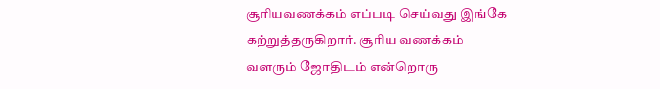சூரியவணக்கம் எப்படி செய்வது இங்கே
கற்றுத்தருகிறார். சூரிய வணக்கம்
வளரும் ஜோதிடம் என்றொரு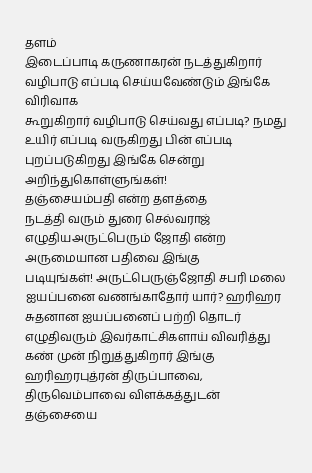தளம்
இடைப்பாடி கருணாகரன் நடத்துகிறார் வழிபாடு எப்படி செய்யவேண்டும் இங்கே விரிவாக
கூறுகிறார் வழிபாடு செய்வது எப்படி? நமது உயிர் எப்படி வருகிறது பின் எப்படி புறப்படுகிறது இங்கே சென்று
அறிந்துகொள்ளுங்கள்!
தஞ்சையம்பதி என்ற தளத்தை
நடத்தி வரும் துரை செல்வராஜ் எழுதியஅருட்பெரும் ஜோதி என்ற அருமையான பதிவை இங்கு
படியுங்கள்! அருட்பெருஞ்ஜோதி சபரி மலை ஐயப்பனை வணங்காதோர் யார்? ஹரிஹர சுதனான ஐயப்பனைப் பற்றி தொடர் எழுதிவரும் இவர்காட்சிகளாய் விவரித்து கண் முன் நிறுத்துகிறார் இங்கு ஹரிஹரபுத்ரன் திருப்பாவை, திருவெம்பாவை விளக்கத்துடன் தஞ்சையை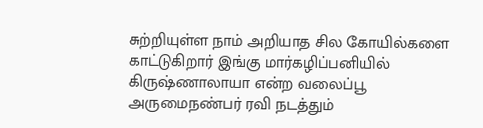சுற்றியுள்ள நாம் அறியாத சில கோயில்களை காட்டுகிறார் இங்கு மார்கழிப்பனியில்
கிருஷ்ணாலாயா என்ற வலைப்பூ
அருமைநண்பர் ரவி நடத்தும்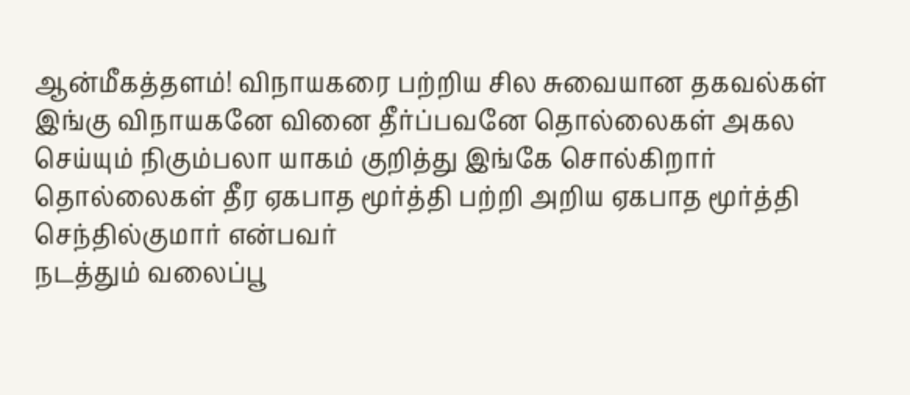ஆன்மீகத்தளம்! விநாயகரை பற்றிய சில சுவையான தகவல்கள்
இங்கு விநாயகனே வினை தீர்ப்பவனே தொல்லைகள் அகல செய்யும் நிகும்பலா யாகம் குறித்து இங்கே சொல்கிறார் தொல்லைகள் தீர ஏகபாத மூர்த்தி பற்றி அறிய ஏகபாத மூர்த்தி
செந்தில்குமார் என்பவர்
நடத்தும் வலைப்பூ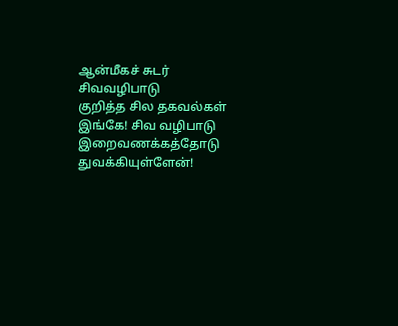ஆன்மீகச் சுடர்
சிவவழிபாடு
குறித்த சில தகவல்கள் இங்கே! சிவ வழிபாடு இறைவணக்கத்தோடு துவக்கியுள்ளேன்!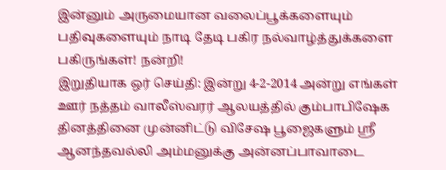இன்னும் அருமையான வலைப்பூக்களையும் பதிவுகளையும் நாடி தேடி பகிர நல்வாழ்த்துக்களை பகிருங்கள்! நன்றி!
இறுதியாக ஒர் செய்தி: இன்று 4-2-2014 அன்று எங்கள் ஊர் நத்தம் வாலீஸ்வரர் ஆலயத்தில் கும்பாபிஷேக தினத்தினை முன்னிட்டு விசேஷ பூஜைகளும் ஸ்ரீ ஆனந்தவல்லி அம்மனுக்கு அன்னப்பாவாடை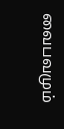வைபவமும்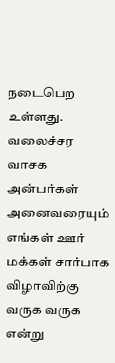நடைபெற உள்ளது. வலைச்சர வாசக அன்பர்கள் அனைவரையும் எங்கள் ஊர் மக்கள் சார்பாக விழாவிற்கு வருக வருக என்று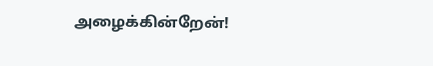அழைக்கின்றேன்!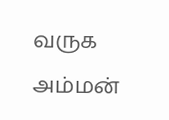வருக அம்மன்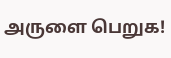அருளை பெறுக!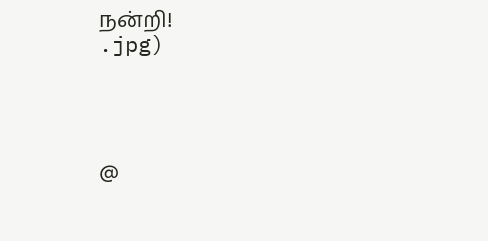நன்றி!
.jpg)




@